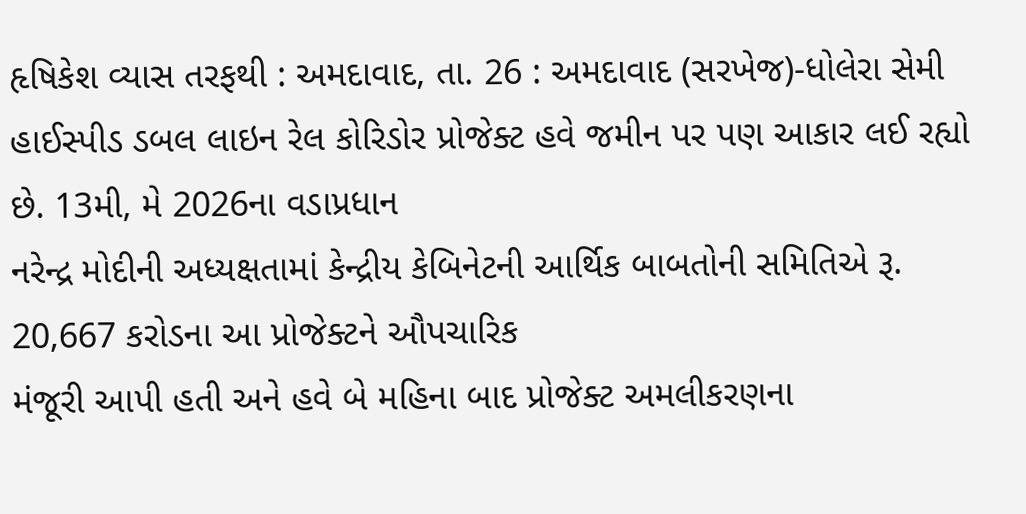હૃષિકેશ વ્યાસ તરફથી : અમદાવાદ, તા. 26 : અમદાવાદ (સરખેજ)-ધોલેરા સેમી
હાઈસ્પીડ ડબલ લાઇન રેલ કોરિડોર પ્રોજેક્ટ હવે જમીન પર પણ આકાર લઈ રહ્યો છે. 13મી, મે 2026ના વડાપ્રધાન
નરેન્દ્ર મોદીની અધ્યક્ષતામાં કેન્દ્રીય કેબિનેટની આર્થિક બાબતોની સમિતિએ રૂ. 20,667 કરોડના આ પ્રોજેક્ટને ઔપચારિક
મંજૂરી આપી હતી અને હવે બે મહિના બાદ પ્રોજેક્ટ અમલીકરણના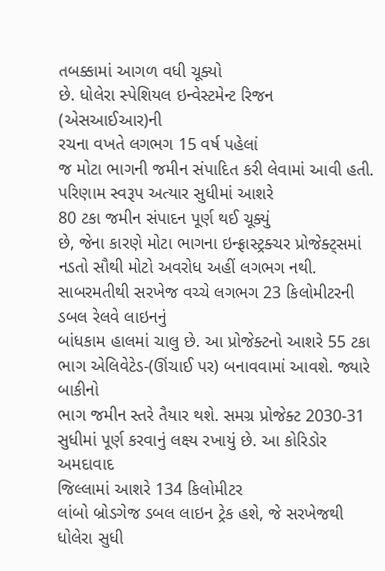તબક્કામાં આગળ વધી ચૂક્યો
છે. ધોલેરા સ્પેશિયલ ઇન્વેસ્ટમેન્ટ રિજન (એસઆઈઆર)ની
રચના વખતે લગભગ 15 વર્ષ પહેલાં
જ મોટા ભાગની જમીન સંપાદિત કરી લેવામાં આવી હતી. પરિણામ સ્વરૂપ અત્યાર સુધીમાં આશરે
80 ટકા જમીન સંપાદન પૂર્ણ થઈ ચૂક્યું
છે, જેના કારણે મોટા ભાગના ઇન્ફ્રાસ્ટ્રક્ચર પ્રોજેક્ટ્સમાં
નડતો સૌથી મોટો અવરોધ અહીં લગભગ નથી. સાબરમતીથી સરખેજ વચ્ચે લગભગ 23 કિલોમીટરની ડબલ રેલવે લાઇનનું
બાંધકામ હાલમાં ચાલુ છે. આ પ્રોજેક્ટનો આશરે 55 ટકા ભાગ એલિવેટેડ-(ઊંચાઈ પર) બનાવવામાં આવશે. જ્યારે બાકીનો
ભાગ જમીન સ્તરે તૈયાર થશે. સમગ્ર પ્રોજેક્ટ 2030-31 સુધીમાં પૂર્ણ કરવાનું લક્ષ્ય રખાયું છે. આ કોરિડોર અમદાવાદ
જિલ્લામાં આશરે 134 કિલોમીટર
લાંબો બ્રોડગેજ ડબલ લાઇન ટ્રેક હશે, જે સરખેજથી ધોલેરા સુધી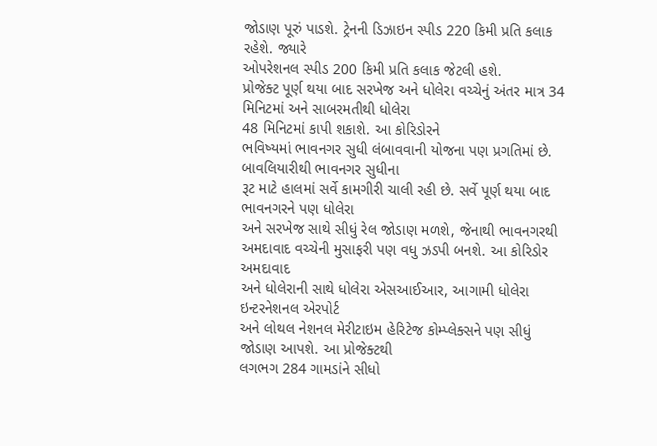જોડાણ પૂરું પાડશે. ટ્રેનની ડિઝાઇન સ્પીડ 220 કિમી પ્રતિ કલાક રહેશે. જ્યારે
ઓપરેશનલ સ્પીડ 200 કિમી પ્રતિ કલાક જેટલી હશે.
પ્રોજેક્ટ પૂર્ણ થયા બાદ સરખેજ અને ધોલેરા વચ્ચેનું અંતર માત્ર 34 મિનિટમાં અને સાબરમતીથી ધોલેરા
48 મિનિટમાં કાપી શકાશે. આ કોરિડોરને
ભવિષ્યમાં ભાવનગર સુધી લંબાવવાની યોજના પણ પ્રગતિમાં છે. બાવલિયારીથી ભાવનગર સુધીના
રૂટ માટે હાલમાં સર્વે કામગીરી ચાલી રહી છે. સર્વે પૂર્ણ થયા બાદ ભાવનગરને પણ ધોલેરા
અને સરખેજ સાથે સીધું રેલ જોડાણ મળશે, જેનાથી ભાવનગરથી અમદાવાદ વચ્ચેની મુસાફરી પણ વધુ ઝડપી બનશે. આ કોરિડોર અમદાવાદ
અને ધોલેરાની સાથે ધોલેરા એસઆઈઆર, આગામી ધોલેરા ઇન્ટરનેશનલ એરપોર્ટ
અને લોથલ નેશનલ મેરીટાઇમ હેરિટેજ કોમ્પ્લેક્સને પણ સીધું જોડાણ આપશે. આ પ્રોજેક્ટથી
લગભગ 284 ગામડાંને સીધો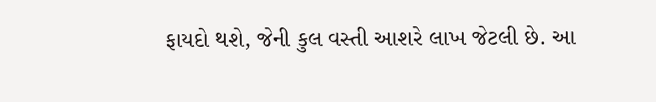ફાયદો થશે, જેની કુલ વસ્તી આશરે લાખ જેટલી છે. આ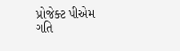પ્રોજેક્ટ પીએમ ગતિ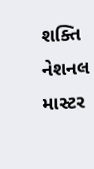શક્તિ નેશનલ માસ્ટર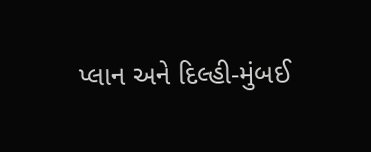પ્લાન અને દિલ્હી-મુંબઈ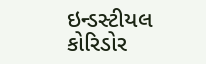ઇન્ડસ્ટીયલ કોરિડોર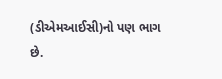(ડીએમઆઈસી)નો પણ ભાગ
છે.